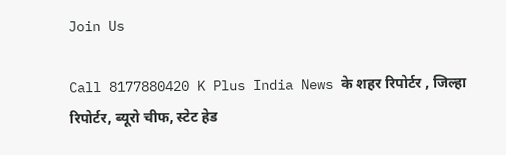Join Us

Call 8177880420 K Plus India News के शहर रिपोर्टर , जिल्हा रिपोर्टर, ब्यूरो चीफ, स्टेट हेड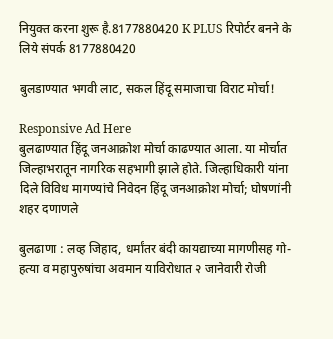नियुक्त करना शुरू है.8177880420 K PLUS रिपोर्टर बनने के लिये संपर्क 8177880420

बुलडाण्यात भगवी लाट, सकल हिंदू समाजाचा विराट मोर्चा!

Responsive Ad Here
बुलढाण्यात हिंदू जनआक्रोश मोर्चा काढण्यात आला. या मोर्चात जिल्हाभरातून नागरिक सहभागी झाले होते. जिल्हाधिकारी यांना दिले विविध मागण्यांचे निवेदन हिंदू जनआक्रोश मोर्चा; घोषणांनी शहर दणाणले

बुलढाणा : लव्ह जिहाद, धर्मांतर बंदी कायद्याच्या मागणीसह गो-हत्या व महापुरुषांचा अवमान याविरोधात २ जानेवारी रोजी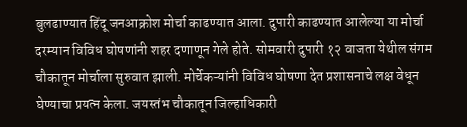बुलढाण्यात हिंदू जनआक्रोश मोर्चा काढण्यात आला. दुपारी काढण्यात आलेल्या या मोर्चा दरम्यान विविध घोषणांनी शहर दणाणून गेले होते. सोमवारी दुपारी १२ वाजता येथील संगम चौकातून मोर्चाला सुरुवात झाली. मोर्चेकऱ्यांनी विविध घोषणा देत प्रशासनाचे लक्ष वेधून घेण्याचा प्रयत्न केला. जयस्तंभ चौकातून जिल्हाधिकारी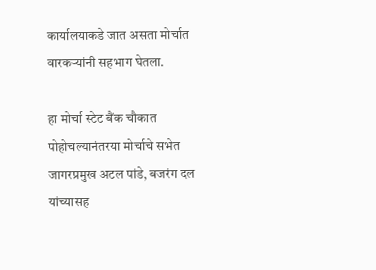कार्यालयाकडे जात असता मोर्चात वारकऱ्यांनी सहभाग घेतला.

हा मोर्चा स्टेट बैंक चौकात पोहोचल्यानंतरया मोर्चाचे सभेत जागरप्रमुख अटल पांडे, बजरंग दल यांच्यासह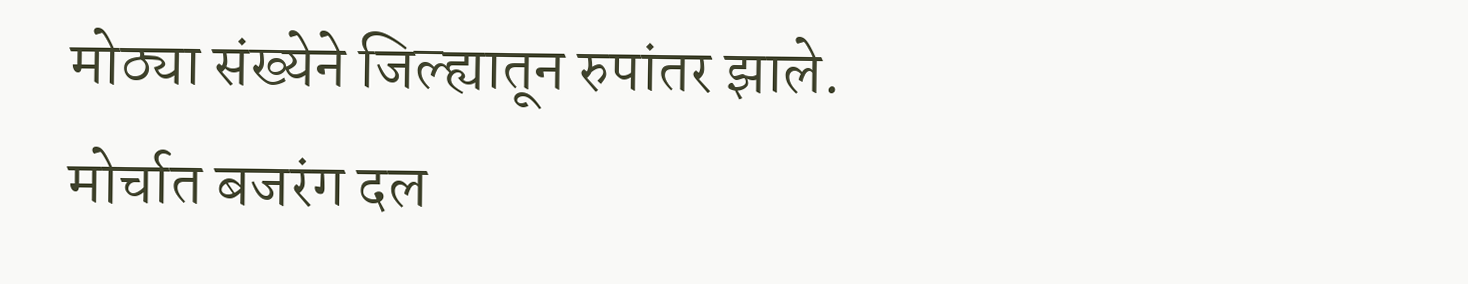मोठ्या संख्येने जिल्ह्यातून रुपांतर झाले. मोर्चात बजरंग दल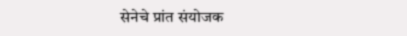सेनेचे प्रांत संयोजक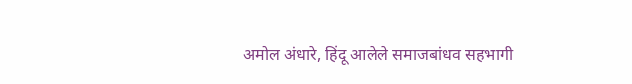अमोल अंधारे, हिंदू आलेले समाजबांधव सहभागी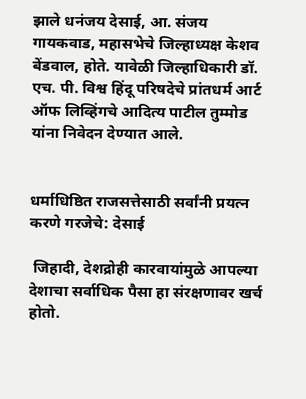झाले धनंजय देसाई, आ. संजय गायकवाड, महासभेचे जिल्हाध्यक्ष केशव बेंडवाल, होते. यावेळी जिल्हाधिकारी डॉ. एच. पी. विश्व हिंदू परिषदेचे प्रांतधर्म आर्ट ऑफ लिव्हिंगचे आदित्य पाटील तुम्मोड यांना निवेदन देण्यात आले.


धर्माधिष्ठित राजसत्तेसाठी सर्वांनी प्रयत्न करणे गरजेचे: देसाई

 जिहादी, देशद्रोही कारवायांमुळे आपल्या देशाचा सर्वाधिक पैसा हा संरक्षणावर खर्च होतो.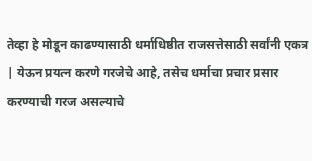तेव्हा हे मोडून काढण्यासाठी धर्माधिष्ठीत राजसत्तेसाठी सर्वांनी एकत्र | येऊन प्रयत्न करणे गरजेचे आहे, तसेच धर्माचा प्रचार प्रसार करण्याची गरज असल्याचे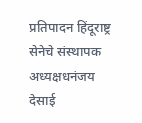प्रतिपादन हिंदूराष्ट्र सेनेचे संस्थापक अध्यक्षधनंजय देसाई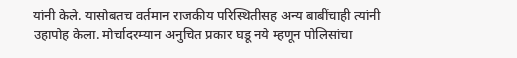यांनी केले. यासोबतच वर्तमान राजकीय परिस्थितीसह अन्य बाबींचाही त्यांनी उहापोह केला. मोर्चादरम्यान अनुचित प्रकार घडू नये म्हणून पोलिसांचा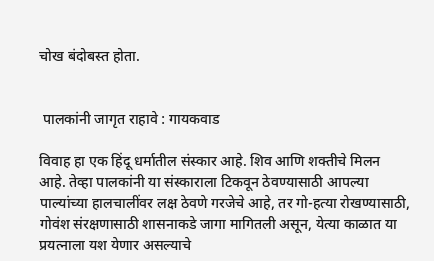चोख बंदोबस्त होता.


 पालकांनी जागृत राहावे : गायकवाड

विवाह हा एक हिंदू धर्मातील संस्कार आहे. शिव आणि शक्तीचे मिलन आहे. तेव्हा पालकांनी या संस्काराला टिकवून ठेवण्यासाठी आपल्या पाल्यांच्या हालचालींवर लक्ष ठेवणे गरजेचे आहे, तर गो-हत्या रोखण्यासाठी, गोवंश संरक्षणासाठी शासनाकडे जागा मागितली असून, येत्या काळात या प्रयत्नाला यश येणार असल्याचे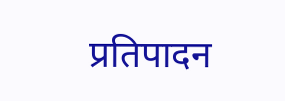प्रतिपादन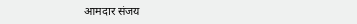आमदार संजय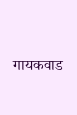गायकवाड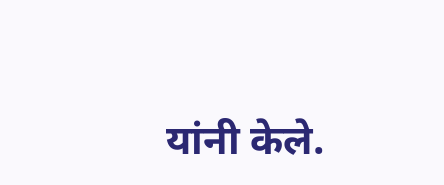यांनी केले.